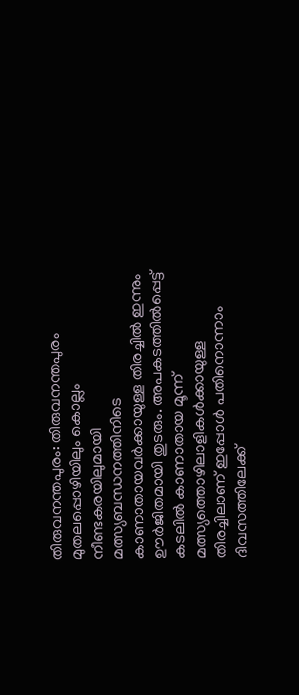തിരുവനന്തപുരം: തിരുവനന്തപുരം മുതലപ്പൊഴിയിലും കൊല്ലം നീണ്ടകരയിലുമായി മത്സ്യബന്ധനത്തിനിടെ കാണാതായവർക്കായുള്ള തിരച്ചിൽ ഇന്നും ഊർജിതമായി തുടരും. അപകടത്തിൽപ്പെട്ട് കടലിൽ കാണാതായ മൂന്ന് മത്സ്യത്തൊഴിലാളികൾക്കായുള്ള തിരച്ചിലാണ് ഇപ്പോൾ പതിനൊന്നാം ദിവസത്തിലേക്ക്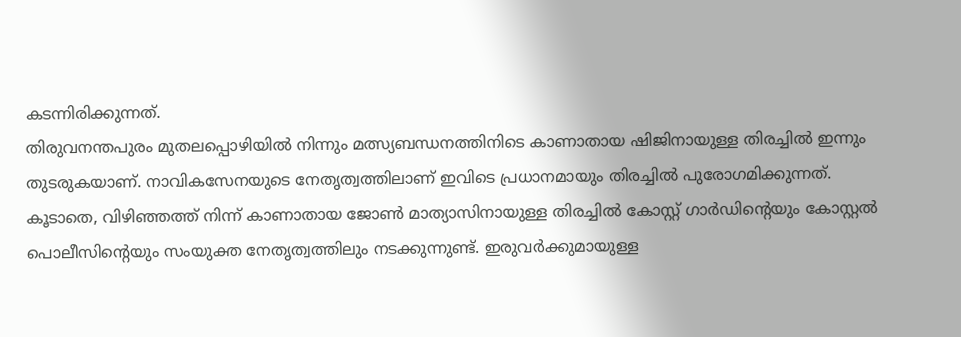കടന്നിരിക്കുന്നത്.
തിരുവനന്തപുരം മുതലപ്പൊഴിയിൽ നിന്നും മത്സ്യബന്ധനത്തിനിടെ കാണാതായ ഷിജിനായുള്ള തിരച്ചിൽ ഇന്നും തുടരുകയാണ്. നാവികസേനയുടെ നേതൃത്വത്തിലാണ് ഇവിടെ പ്രധാനമായും തിരച്ചിൽ പുരോഗമിക്കുന്നത്. കൂടാതെ, വിഴിഞ്ഞത്ത് നിന്ന് കാണാതായ ജോൺ മാത്യാസിനായുള്ള തിരച്ചിൽ കോസ്റ്റ് ഗാർഡിന്റെയും കോസ്റ്റൽ പൊലീസിന്റെയും സംയുക്ത നേതൃത്വത്തിലും നടക്കുന്നുണ്ട്. ഇരുവർക്കുമായുള്ള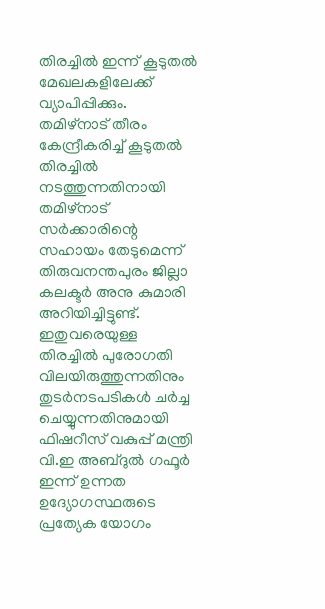തിരച്ചിൽ ഇന്ന് കൂടുതൽ മേഖലകളിലേക്ക് വ്യാപിപ്പിക്കും.
തമിഴ്നാട് തീരം കേന്ദ്രീകരിച്ച് കൂടുതൽ തിരച്ചിൽ നടത്തുന്നതിനായി തമിഴ്നാട് സർക്കാരിന്റെ സഹായം തേടുമെന്ന് തിരുവനന്തപുരം ജില്ലാ കലക്ടർ അനു കുമാരി അറിയിച്ചിട്ടുണ്ട്. ഇതുവരെയുള്ള തിരച്ചിൽ പുരോഗതി വിലയിരുത്തുന്നതിനും തുടർനടപടികൾ ചർച്ച ചെയ്യുന്നതിനുമായി ഫിഷറീസ് വകുപ്പ് മന്ത്രി വി.ഇ അബ്ദുൽ ഗഫൂർ ഇന്ന് ഉന്നത ഉദ്യോഗസ്ഥരുടെ പ്രത്യേക യോഗം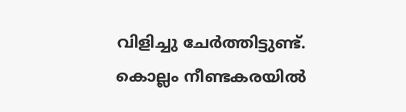വിളിച്ചു ചേർത്തിട്ടുണ്ട്.
കൊല്ലം നീണ്ടകരയിൽ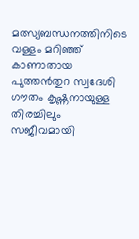മത്സ്യബന്ധനത്തിനിടെ വള്ളം മറിഞ്ഞ് കാണാതായ പുത്തൻതുറ സ്വദേശി ഗൗതം കൃഷ്ണനായുള്ള തിരച്ചിലും സജീവമായി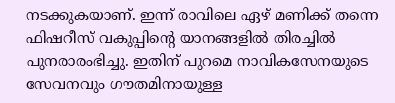നടക്കുകയാണ്. ഇന്ന് രാവിലെ ഏഴ് മണിക്ക് തന്നെ ഫിഷറീസ് വകുപ്പിന്റെ യാനങ്ങളിൽ തിരച്ചിൽ പുനരാരംഭിച്ചു. ഇതിന് പുറമെ നാവികസേനയുടെ സേവനവും ഗൗതമിനായുള്ള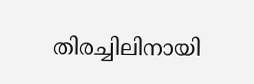തിരച്ചിലിനായി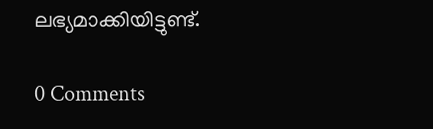ലഭ്യമാക്കിയിട്ടുണ്ട്.

0 Comments